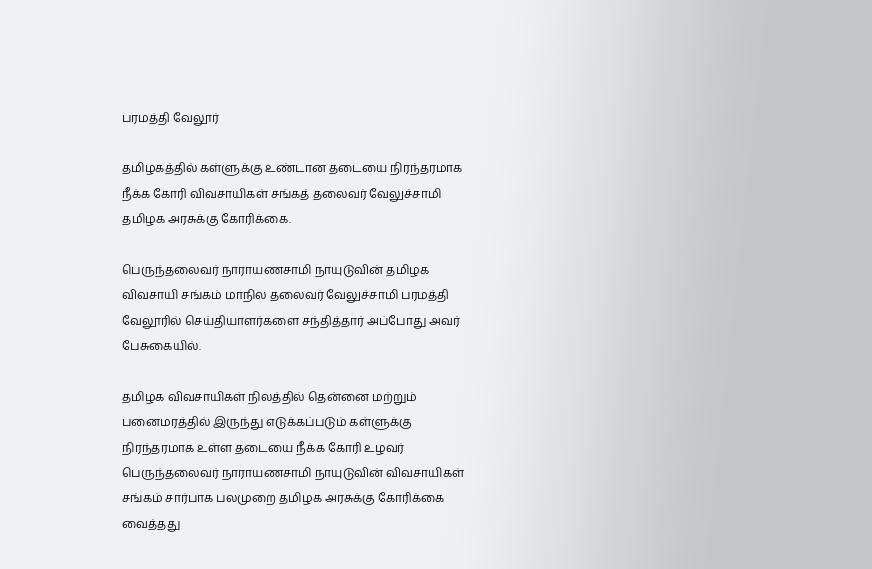பரமத்தி வேலூர்

தமிழகத்தில் கள்ளுக்கு உண்டான தடையை நிரந்தரமாக நீக்க கோரி விவசாயிகள் சங்கத் தலைவர் வேலுச்சாமி தமிழக அரசுக்கு கோரிக்கை.

பெருந்தலைவர் நாராயணசாமி நாயுடுவின் தமிழக விவசாயி சங்கம் மாநில தலைவர் வேலுச்சாமி பரமத்தி வேலூரில் செய்தியாளர்களை சந்தித்தார் அப்போது அவர் பேசுகையில்.

தமிழக விவசாயிகள் நிலத்தில் தென்னை மற்றும் பனைமரத்தில் இருந்து எடுக்கப்படும் கள்ளுக்கு நிரந்தரமாக உள்ள தடையை நீக்க கோரி உழவர் பெருந்தலைவர் நாராயணசாமி நாயுடுவின் விவசாயிகள் சங்கம் சார்பாக பலமுறை தமிழக அரசுக்கு கோரிக்கை வைத்தது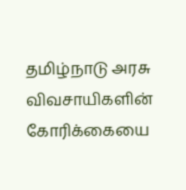தமிழ்நாடு அரசு விவசாயிகளின் கோரிக்கையை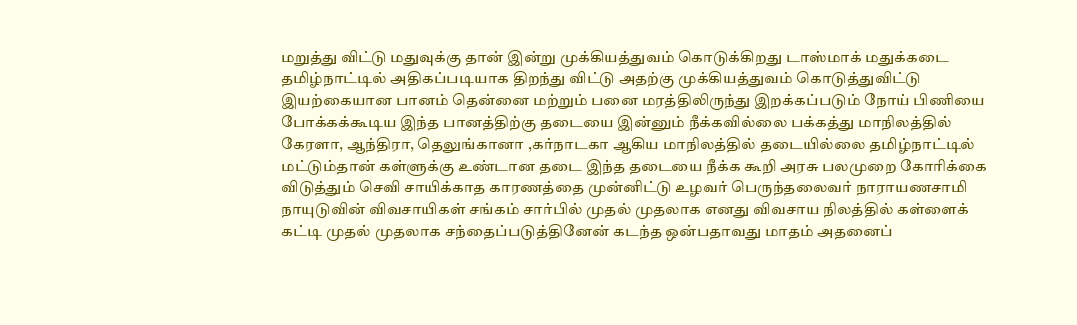மறுத்து விட்டு மதுவுக்கு தான் இன்று முக்கியத்துவம் கொடுக்கிறது டாஸ்மாக் மதுக்கடை தமிழ்நாட்டில் அதிகப்படியாக திறந்து விட்டு அதற்கு முக்கியத்துவம் கொடுத்துவிட்டு இயற்கையான பானம் தென்னை மற்றும் பனை மரத்திலிருந்து இறக்கப்படும் நோய் பிணியை போக்கக்கூடிய இந்த பானத்திற்கு தடையை இன்னும் நீக்கவில்லை பக்கத்து மாநிலத்தில் கேரளா, ஆந்திரா, தெலுங்கானா ,கர்நாடகா ஆகிய மாநிலத்தில் தடையில்லை தமிழ்நாட்டில் மட்டும்தான் கள்ளுக்கு உண்டான தடை இந்த தடையை நீக்க கூறி அரசு பலமுறை கோரிக்கை விடுத்தும் செவி சாயிக்காத காரணத்தை முன்னிட்டு உழவர் பெருந்தலைவர் நாராயணசாமி நாயுடுவின் விவசாயிகள் சங்கம் சார்பில் முதல் முதலாக எனது விவசாய நிலத்தில் கள்ளைக் கட்டி முதல் முதலாக சந்தைப்படுத்தினேன் கடந்த ஒன்பதாவது மாதம் அதனைப்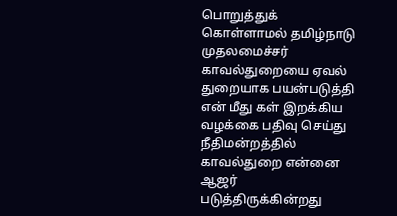பொறுத்துக் கொள்ளாமல் தமிழ்நாடு முதலமைச்சர் காவல்துறையை ஏவல் துறையாக பயன்படுத்தி என் மீது கள் இறக்கிய வழக்கை பதிவு செய்து நீதிமன்றத்தில் காவல்துறை என்னை ஆஜர் படுத்திருக்கின்றது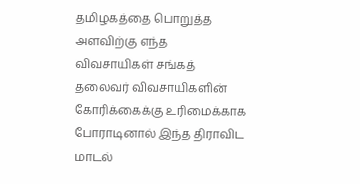தமிழகத்தை பொறுத்த அளவிற்கு எந்த விவசாயிகள் சங்கத் தலைவர் விவசாயிகளின் கோரிக்கைக்கு உரிமைக்காக போராடினால் இந்த திராவிட மாடல்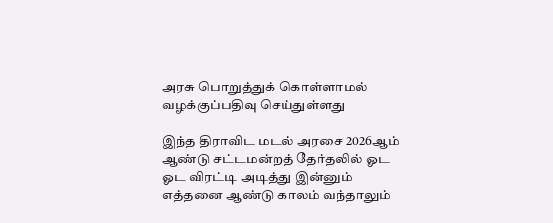அரசு பொறுத்துக் கொள்ளாமல் வழக்குப்பதிவு செய்துள்ளது

இந்த திராவிட மடல் அரசை 2026ஆம் ஆண்டு சட்டமன்றத் தேர்தலில் ஓட ஓட விரட்டி அடித்து இன்னும் எத்தனை ஆண்டு காலம் வந்தாலும்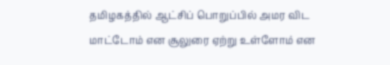தமிழகத்தில் ஆட்சிப் பொறுப்பில் அமர விட மாட்டோம் என சூலுரை ஏற்று உள்ளோம் என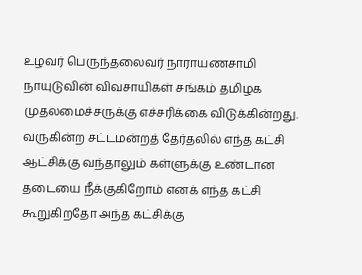உழவர் பெருந்தலைவர் நாராயணசாமி நாயுடுவின் விவசாயிகள் சங்கம் தமிழக முதலமைச்சருக்கு எச்சரிக்கை விடுக்கின்றது. வருகின்ற சட்டமன்றத் தேர்தலில் எந்த கட்சி ஆட்சிக்கு வந்தாலும் கள்ளுக்கு உண்டான தடையை நீக்குகிறோம் எனக் எந்த கட்சி கூறுகிறதோ அந்த கட்சிக்கு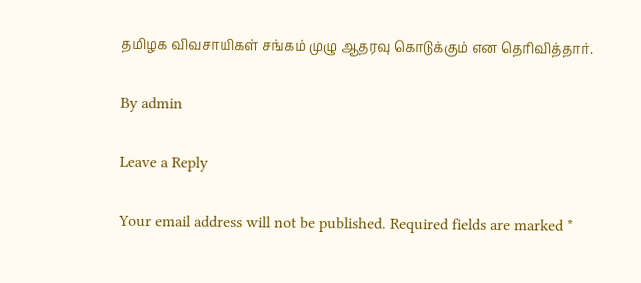தமிழக விவசாயிகள் சங்கம் முழு ஆதரவு கொடுக்கும் என தெரிவித்தார்.

By admin

Leave a Reply

Your email address will not be published. Required fields are marked *